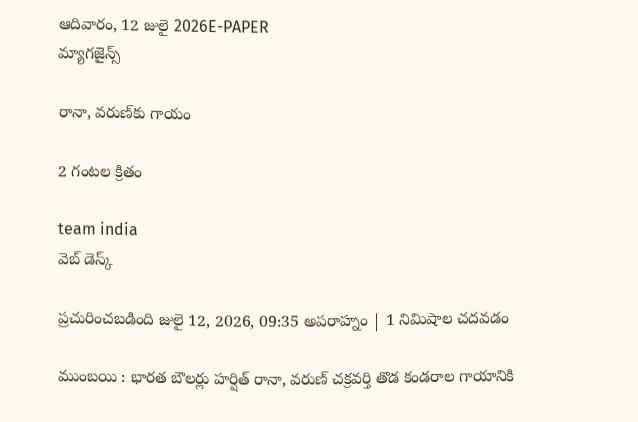ఆదివారం, 12 జులై 2026E-PAPER
మ్యాగజైన్స్

రానా, వరుణ్‌‌కు గాయం

2 గంటల క్రితం

team india
వెబ్ డెస్క్

ప్రచురించబడింది జులై 12, 2026, 09:35 అపరాహ్నం | 1 నిమిషాల చదవడం

ముంబయి : భారత బౌలర్లు హర్షిత్‌ ‌రానా, వరుణ్‌ ‌చక్రవర్తి తొడ కండరాల గాయానికి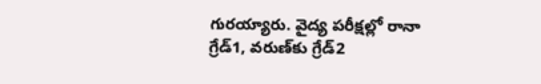గురయ్యారు. వైద్య పరీక్షల్లో రానా గ్రేడ్‌1, వరుణ్‌‌కు గ్రేడ్‌2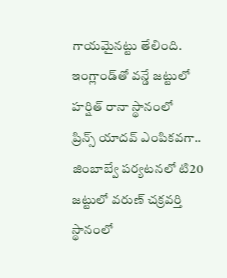గాయమైనట్టు తేలింది. ఇంగ్లాండ్‌‌తో వన్డే జట్టులో హర్షిత్‌ ‌రానా స్థానంలో ప్రిన్స్‌ ‌యాదవ్‌ ఎంపికవగా.. జింబాబ్వే పర్యటనలో టి20 జట్టులో వరుణ్‌ ‌చక్రవర్తి స్థానంలో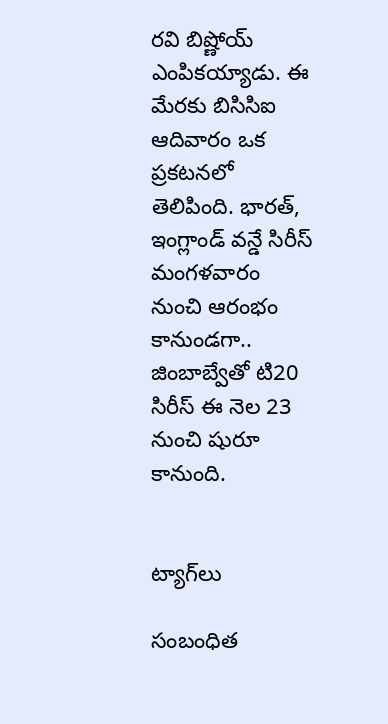రవి బిష్ణోయ్‌ ఎంపికయ్యాడు. ఈ మేరకు బిసిసిఐ ఆదివారం ఒక ప్రకటనలో తెలిపింది. భారత్‌, ఇంగ్లాండ్‌ ‌వన్డే సిరీస్‌ మంగళవారం నుంచి ఆరంభం కానుండగా.. జింబాబ్వేతో టి20 సిరీస్‌ ‌ఈ నెల 23 నుంచి షురూ కానుంది.


ట్యాగ్‌లు

సంబంధిత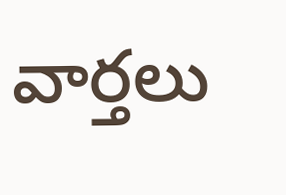వార్తలు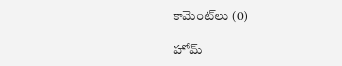కామెంట్‌లు (0)

హోమ్